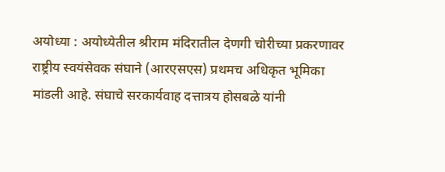अयोध्या : अयोध्येतील श्रीराम मंदिरातील देणगी चोरीच्या प्रकरणावर राष्ट्रीय स्वयंसेवक संघाने (आरएसएस) प्रथमच अधिकृत भूमिका मांडली आहे. संघाचे सरकार्यवाह दत्तात्रय होसबळे यांनी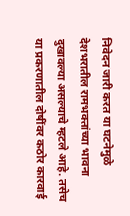निवेदन जारी करत या घटनेमुळे देशभरातील रामभक्तांच्या भावना दुखावल्या असल्याचे म्हटले आहे. तसेच या प्रकरणातील दोषींवर कठोर कारवाई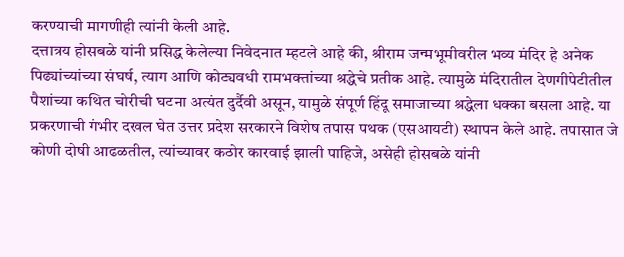करण्याची मागणीही त्यांनी केली आहे.
दत्तात्रय होसबळे यांनी प्रसिद्ध केलेल्या निवेदनात म्हटले आहे की, श्रीराम जन्मभूमीवरील भव्य मंदिर हे अनेक पिढ्यांच्यांच्या संघर्ष, त्याग आणि कोट्यवधी रामभक्तांच्या श्रद्धेचे प्रतीक आहे. त्यामुळे मंदिरातील देणगीपेटीतील पैशांच्या कथित चोरीची घटना अत्यंत दुर्दैवी असून, यामुळे संपूर्ण हिंदू समाजाच्या श्रद्धेला धक्का बसला आहे. या प्रकरणाची गंभीर दखल घेत उत्तर प्रदेश सरकारने विशेष तपास पथक (एसआयटी) स्थापन केले आहे. तपासात जे कोणी दोषी आढळतील, त्यांच्यावर कठोर कारवाई झाली पाहिजे, असेही होसबळे यांनी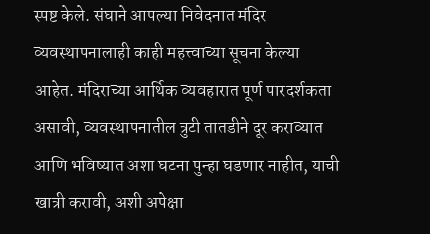स्पष्ट केले. संघाने आपल्या निवेदनात मंदिर व्यवस्थापनालाही काही महत्त्वाच्या सूचना केल्या आहेत. मंदिराच्या आर्थिक व्यवहारात पूर्ण पारदर्शकता असावी, व्यवस्थापनातील त्रुटी तातडीने दूर कराव्यात आणि भविष्यात अशा घटना पुन्हा घडणार नाहीत, याची खात्री करावी, अशी अपेक्षा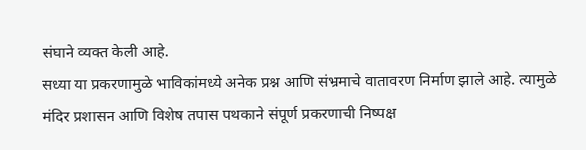संघाने व्यक्त केली आहे.
सध्या या प्रकरणामुळे भाविकांमध्ये अनेक प्रश्न आणि संभ्रमाचे वातावरण निर्माण झाले आहे. त्यामुळे मंदिर प्रशासन आणि विशेष तपास पथकाने संपूर्ण प्रकरणाची निष्पक्ष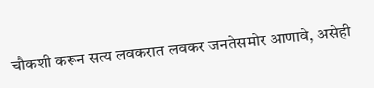चौकशी करून सत्य लवकरात लवकर जनतेसमोर आणावे, असेही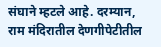संघाने म्हटले आहे. दरम्यान, राम मंदिरातील देणगीपेटीतील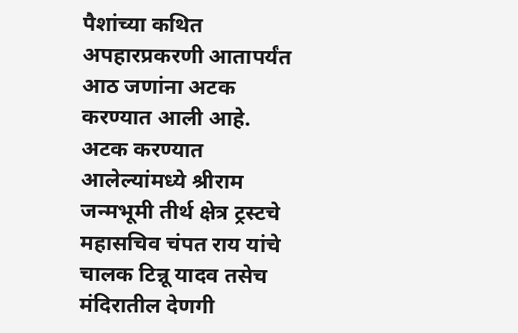पैशांच्या कथित अपहारप्रकरणी आतापर्यंत आठ जणांना अटक करण्यात आली आहे. अटक करण्यात आलेल्यांमध्ये श्रीराम जन्मभूमी तीर्थ क्षेत्र ट्रस्टचे महासचिव चंपत राय यांचे चालक टिन्नू यादव तसेच मंदिरातील देणगी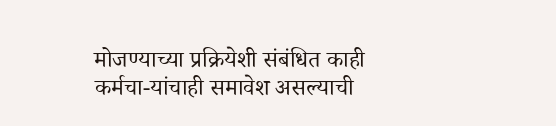मोजण्याच्या प्रक्रियेशी संबंधित काही कर्मचा-यांचाही समावेश असल्याची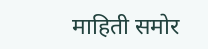माहिती समोर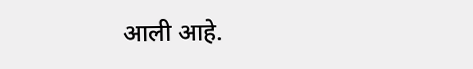आली आहे.